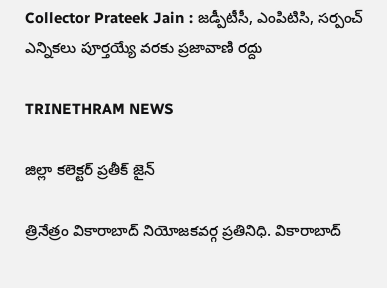Collector Prateek Jain : జడ్పీటీసీ, ఎంపిటిసి, సర్పంచ్ ఎన్నికలు పూర్తయ్యే వరకు ప్రజావాణి రద్దు

TRINETHRAM NEWS

జిల్లా కలెక్టర్ ప్రతీక్ జైన్

త్రినేత్రం వికారాబాద్ నియోజకవర్గ ప్రతినిధి. వికారాబాద్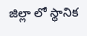జిల్లా లో స్థానిక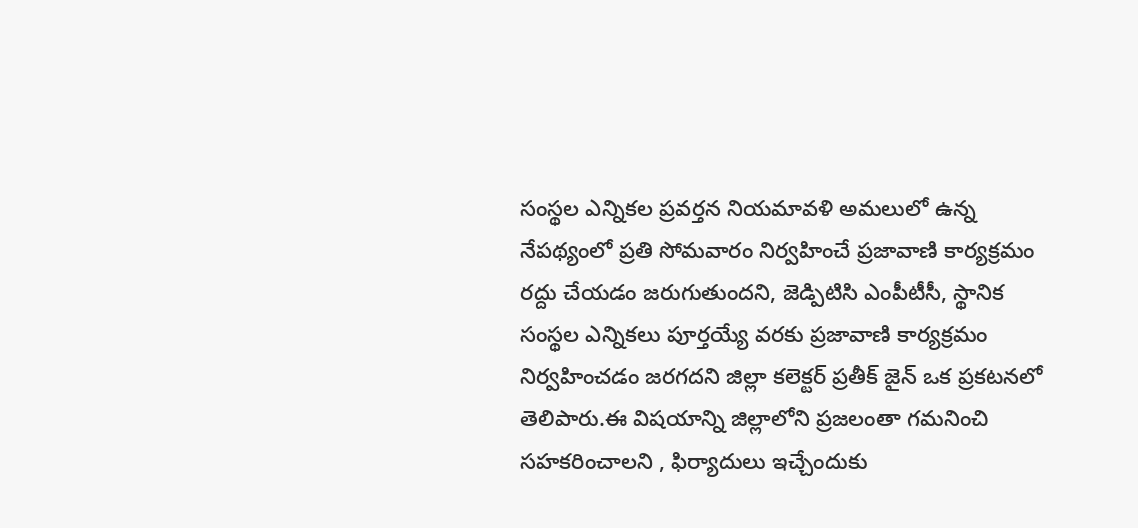సంస్థల ఎన్నికల ప్రవర్తన నియమావళి అమలులో ఉన్న నేపథ్యంలో ప్రతి సోమవారం నిర్వహించే ప్రజావాణి కార్యక్రమం రద్దు చేయడం జరుగుతుందని, జెడ్పిటిసి ఎంపీటీసీ, స్థానిక సంస్థల ఎన్నికలు పూర్తయ్యే వరకు ప్రజావాణి కార్యక్రమం నిర్వహించడం జరగదని జిల్లా కలెక్టర్ ప్రతీక్ జైన్ ఒక ప్రకటనలో తెలిపారు.ఈ విషయాన్ని జిల్లాలోని ప్రజలంతా గమనించి సహకరించాలని , ఫిర్యాదులు ఇచ్చేందుకు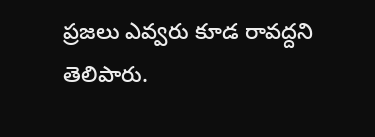ప్రజలు ఎవ్వరు కూడ రావద్దని తెలిపారు.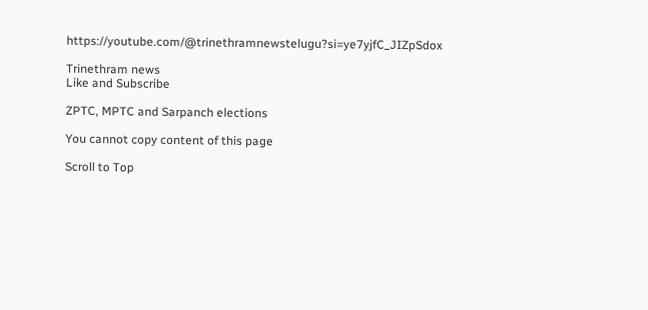https://youtube.com/@trinethramnewstelugu?si=ye7yjfC_JIZpSdox

Trinethram news
Like and Subscribe

ZPTC, MPTC and Sarpanch elections

You cannot copy content of this page

Scroll to Top